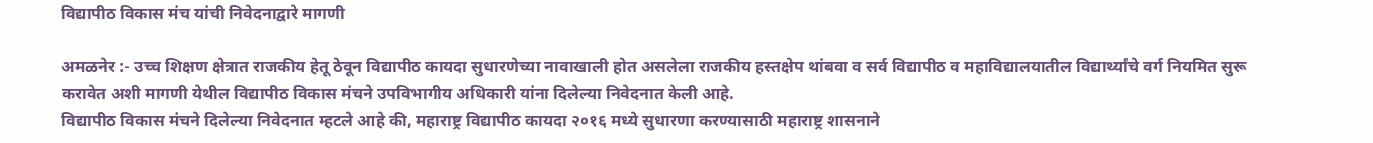विद्यापीठ विकास मंच यांची निवेदनाद्वारे मागणी

अमळनेर :- उच्च शिक्षण क्षेत्रात राजकीय हेतू ठेवून विद्यापीठ कायदा सुधारणेच्या नावाखाली होत असलेला राजकीय हस्तक्षेप थांबवा व सर्व विद्यापीठ व महाविद्यालयातील विद्यार्थ्यांचे वर्ग नियमित सुरू करावेत अशी मागणी येथील विद्यापीठ विकास मंचने उपविभागीय अधिकारी यांना दिलेल्या निवेदनात केली आहे.
विद्यापीठ विकास मंचने दिलेल्या निवेदनात म्हटले आहे की, महाराष्ट्र विद्यापीठ कायदा २०१६ मध्ये सुधारणा करण्यासाठी महाराष्ट्र शासनाने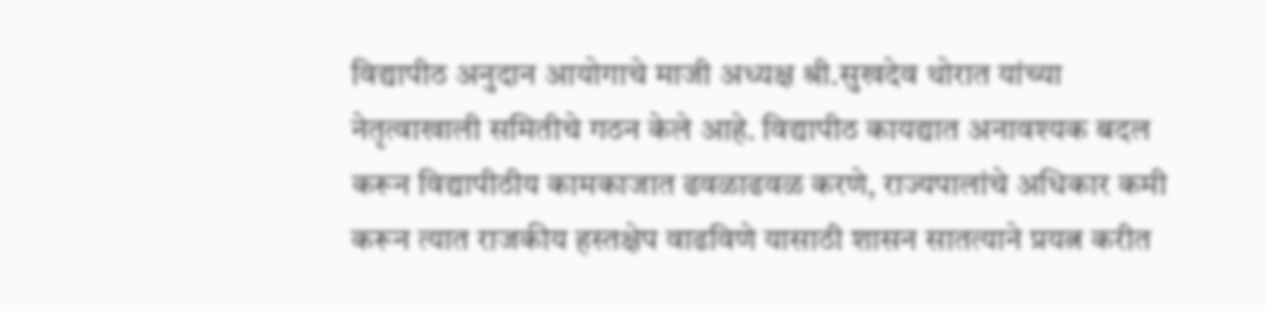विद्यापीठ अनुदान आयोगाचे माजी अध्यक्ष श्री.सुखदेव थोरात यांच्या नेतृत्वाखाली समितीचे गठन केले आहे. विद्यापीठ कायद्यात अनावश्यक बदल करून विद्यापीठीय कामकाजात ढवळाढवळ करणे, राज्यपालांचे अधिकार कमी करून त्यात राजकीय हस्तक्षेप वाढविणे यासाठी शासन सातत्याने प्रयत्न करीत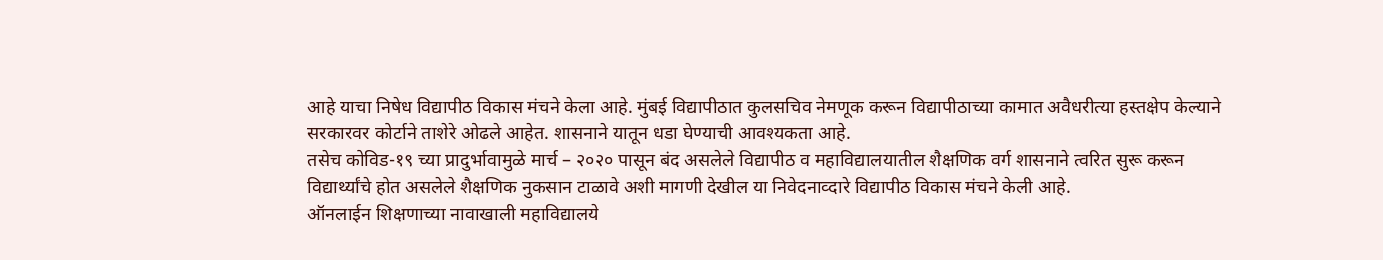आहे याचा निषेध विद्यापीठ विकास मंचने केला आहे. मुंबई विद्यापीठात कुलसचिव नेमणूक करून विद्यापीठाच्या कामात अवैधरीत्या हस्तक्षेप केल्याने सरकारवर कोर्टाने ताशेरे ओढले आहेत. शासनाने यातून धडा घेण्याची आवश्यकता आहे.
तसेच कोविड-१९ च्या प्रादुर्भावामुळे मार्च – २०२० पासून बंद असलेले विद्यापीठ व महाविद्यालयातील शैक्षणिक वर्ग शासनाने त्वरित सुरू करून विद्यार्थ्यांचे होत असलेले शैक्षणिक नुकसान टाळावे अशी मागणी देखील या निवेदनाव्दारे विद्यापीठ विकास मंचने केली आहे.
ऑनलाईन शिक्षणाच्या नावाखाली महाविद्यालये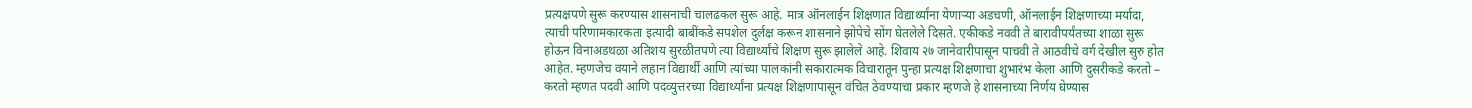प्रत्यक्षपणे सुरू करण्यास शासनाची चालढकल सुरू आहे. मात्र ऑनलाईन शिक्षणात विद्यार्थ्यांना येणाऱ्या अडचणी, ऑनलाईन शिक्षणाच्या मर्यादा, त्याची परिणामकारकता इत्यादी बाबींकडे सपशेल दुर्लक्ष करून शासनाने झोपेचे सोंग घेतलेले दिसते. एकीकडे नववी ते बारावीपर्यंतच्या शाळा सुरू होऊन विनाअडथळा अतिशय सुरळीतपणे त्या विद्यार्थ्यांचे शिक्षण सुरू झालेले आहे. शिवाय २७ जानेवारीपासून पाचवी ते आठवीचे वर्ग देखील सुरु होत आहेत. म्हणजेच वयाने लहान विद्यार्थी आणि त्यांच्या पालकांनी सकारात्मक विचारातून पुन्हा प्रत्यक्ष शिक्षणाचा शुभारंभ केला आणि दुसरीकडे करतो – करतो म्हणत पदवी आणि पदव्युत्तरच्या विद्यार्थ्यांना प्रत्यक्ष शिक्षणापासून वंचित ठेवण्याचा प्रकार म्हणजे हे शासनाच्या निर्णय घेण्यास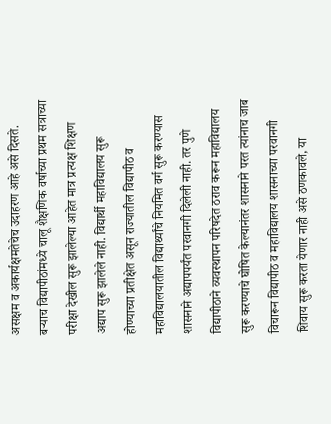असक्षम व अकार्यक्षमतेचेच उदाहरण आहे असे दिसते. बऱ्याच विद्यापीठांमध्ये चालू शैक्षणिक वर्षाच्या प्रथम सत्राच्या परीक्षा देखील सुरू झालेल्या आहेत मात्र प्रत्यक्ष शिक्षण अद्याप सुरू झालेले नाही. विद्यार्थी महाविद्यालय सुरू होण्याच्या प्रतीक्षेत असून राज्यातील विद्यापीठ व महाविद्यालयातील विद्यार्थ्यांचे नियमित वर्ग सुरू करण्यास शासनाने अद्यापपर्यंत परवानगी दिलेली नाही. तर पुणे विद्यापीठाने व्यवस्थापन परिषदेत ठराव करून महाविद्यालय सुरू करण्याचे घोषित केल्यानंतर शासनाने परत त्यांनाच जाब विचारून विद्यापीठ व महाविद्यालय शासनाच्या परवानगी शिवाय सुरू करता येणार नाही असे ठणकावले, या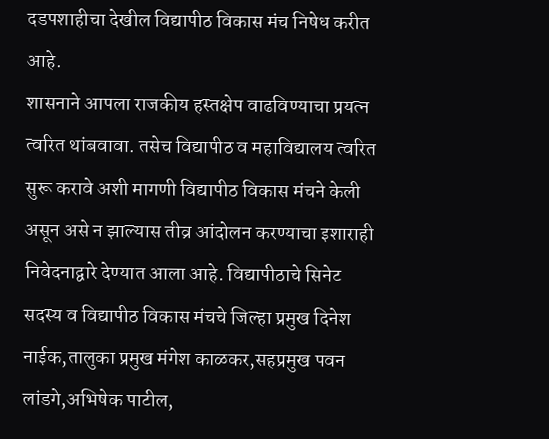दडपशाहीचा देखील विद्यापीठ विकास मंच निषेध करीत आहे.
शासनाने आपला राजकीय हस्तक्षेप वाढविण्याचा प्रयत्न त्वरित थांबवावा. तसेच विद्यापीठ व महाविद्यालय त्वरित सुरू करावे अशी मागणी विद्यापीठ विकास मंचने केली असून असे न झाल्यास तीव्र आंदोलन करण्याचा इशाराही निवेदनाद्वारे देण्यात आला आहे. विद्यापीठाचे सिनेट सदस्य व विद्यापीठ विकास मंचचे जिल्हा प्रमुख दिनेश नाईक,तालुका प्रमुख मंगेश काळकर,सहप्रमुख पवन लांडगे,अभिषेक पाटील,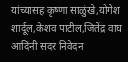यांच्यासह कृष्णा साळुंखे,योगेश शार्दूल,केशव पाटील,जितेंद्र वाघ आदिंनी सदर निवेदन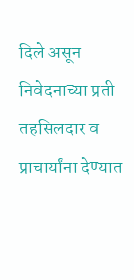दिले असून निवेदनाच्या प्रती तहसिलदार व प्राचार्यांना देण्यात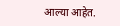आल्या आहेत.